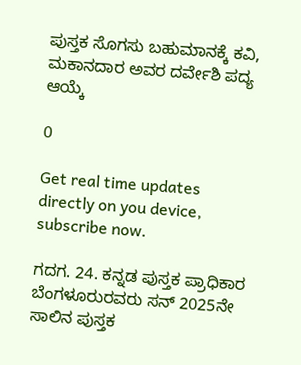ಪುಸ್ತಕ ಸೊಗಸು ಬಹುಮಾನಕ್ಕೆ ಕವಿ, ಮಕಾನದಾರ ಅವರ ದರ್ವೇಶಿ ಪದ್ಯ ಆಯ್ಕೆ

0

Get real time updates directly on you device, subscribe now.

ಗದಗ. 24. ಕನ್ನಡ ಪುಸ್ತಕ ಪ್ರಾಧಿಕಾರ ಬೆಂಗಳೂರುರವರು ಸನ್ 2025ನೇ ಸಾಲಿನ ಪುಸ್ತಕ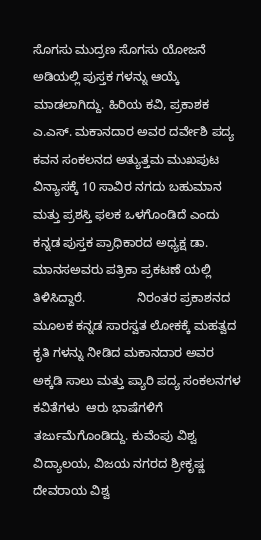ಸೊಗಸು ಮುದ್ರಣ ಸೊಗಸು ಯೋಜನೆ ಅಡಿಯಲ್ಲಿ ಪುಸ್ತಕ ಗಳನ್ನು ಆಯ್ಕೆ ಮಾಡಲಾಗಿದ್ದು. ಹಿರಿಯ ಕವಿ, ಪ್ರಕಾಶಕ ಎ.ಎಸ್. ಮಕಾನದಾರ ಅವರ ದರ್ವೇಶಿ ಪದ್ಯ ಕವನ ಸಂಕಲನದ ಅತ್ಯುತ್ತಮ ಮುಖಪುಟ ವಿನ್ಯಾಸಕ್ಕೆ 10 ಸಾವಿರ ನಗದು ಬಹುಮಾನ ಮತ್ತು ಪ್ರಶಸ್ತಿ ಫಲಕ ಒಳಗೊಂಡಿದೆ ಎಂದು ಕನ್ನಡ ಪುಸ್ತಕ ಪ್ರಾಧಿಕಾರದ ಅಧ್ಯಕ್ಷ ಡಾ. ಮಾನಸಅವರು ಪತ್ರಿಕಾ ಪ್ರಕಟಣೆ ಯಲ್ಲಿ ತಿಳಿಸಿದ್ದಾರೆ.               ನಿರಂತರ ಪ್ರಕಾಶನದ ಮೂಲಕ ಕನ್ನಡ ಸಾರಸ್ವತ ಲೋಕಕ್ಕೆ ಮಹತ್ವದ ಕೃತಿ ಗಳನ್ನು ನೀಡಿದ ಮಕಾನದಾರ ಅವರ ಅಕ್ಕಡಿ ಸಾಲು ಮತ್ತು ಪ್ಯಾರಿ ಪದ್ಯ ಸಂಕಲನಗಳ ಕವಿತೆಗಳು  ಆರು ಭಾಷೆಗಳಿಗೆ ತರ್ಜುಮೆಗೊಂಡಿದ್ದು. ಕುವೆಂಪು ವಿಶ್ವ ವಿದ್ಯಾಲಯ, ವಿಜಯ ನಗರದ ಶ್ರೀಕೃಷ್ಣ ದೇವರಾಯ ವಿಶ್ವ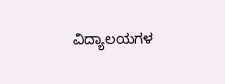ವಿದ್ಯಾಲಯಗಳ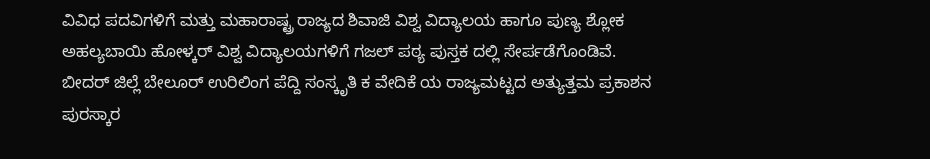ವಿವಿಧ ಪದವಿಗಳಿಗೆ ಮತ್ತು ಮಹಾರಾಷ್ಟ್ರ ರಾಜ್ಯದ ಶಿವಾಜಿ ವಿಶ್ವ ವಿದ್ಯಾಲಯ ಹಾಗೂ ಪುಣ್ಯ ಶ್ಲೋಕ ಅಹಲ್ಯಬಾಯಿ ಹೋಳ್ಕರ್ ವಿಶ್ವ ವಿದ್ಯಾಲಯಗಳಿಗೆ ಗಜಲ್ ಪಠ್ಯ ಪುಸ್ತಕ ದಲ್ಲಿ ಸೇರ್ಪಡೆಗೊಂಡಿವೆ.           ಬೀದರ್ ಜಿಲ್ಲೆ ಬೇಲೂರ್ ಉರಿಲಿಂಗ ಪೆದ್ದಿ ಸಂಸ್ಕೃತಿ ಕ ವೇದಿಕೆ ಯ ರಾಜ್ಯಮಟ್ಟದ ಅತ್ಯುತ್ತಮ ಪ್ರಕಾಶನ ಪುರಸ್ಕಾರ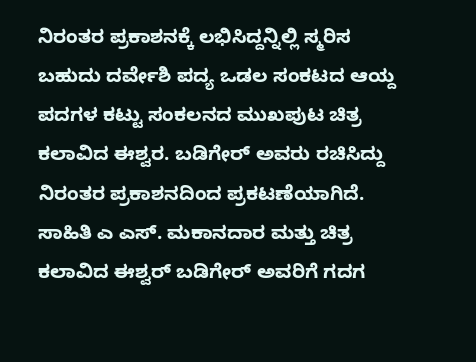ನಿರಂತರ ಪ್ರಕಾಶನಕ್ಕೆ ಲಭಿಸಿದ್ದನ್ನಿಲ್ಲಿ ಸ್ಮರಿಸ ಬಹುದು ದರ್ವೇಶಿ ಪದ್ಯ ಒಡಲ ಸಂಕಟದ ಆಯ್ದ ಪದಗಳ ಕಟ್ಟು ಸಂಕಲನದ ಮುಖಪುಟ ಚಿತ್ರ ಕಲಾವಿದ ಈಶ್ವರ. ಬಡಿಗೇರ್ ಅವರು ರಚಿಸಿದ್ದು ನಿರಂತರ ಪ್ರಕಾಶನದಿಂದ ಪ್ರಕಟಣೆಯಾಗಿದೆ. ಸಾಹಿತಿ ಎ ಎಸ್. ಮಕಾನದಾರ ಮತ್ತು ಚಿತ್ರ ಕಲಾವಿದ ಈಶ್ವರ್ ಬಡಿಗೇರ್ ಅವರಿಗೆ ಗದಗ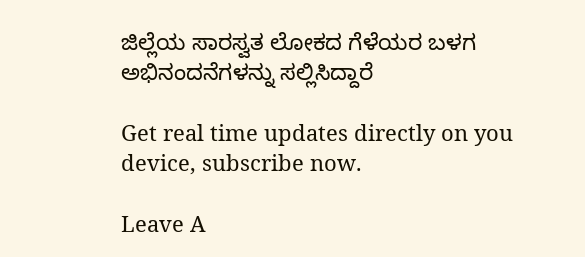ಜಿಲ್ಲೆಯ ಸಾರಸ್ವತ ಲೋಕದ ಗೆಳೆಯರ ಬಳಗ ಅಭಿನಂದನೆಗಳನ್ನು ಸಲ್ಲಿಸಿದ್ದಾರೆ

Get real time updates directly on you device, subscribe now.

Leave A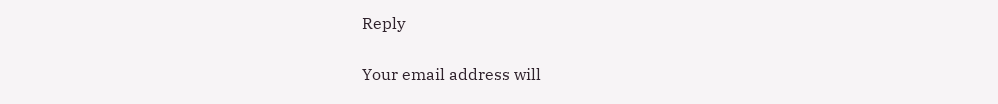Reply

Your email address will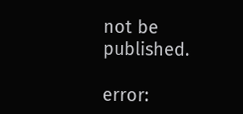not be published.

error: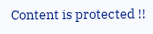Content is protected !!